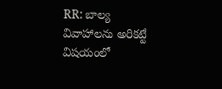RR: బాల్య వివాహాలను అరికట్టే విషయంలో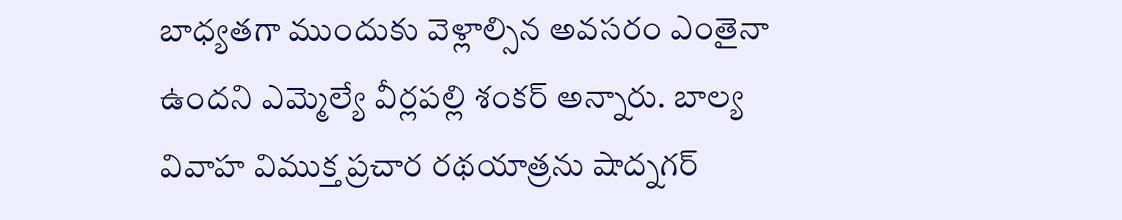బాధ్యతగా ముందుకు వెళ్లాల్సిన అవసరం ఎంతైనా ఉందని ఎమ్మెల్యే వీర్లపల్లి శంకర్ అన్నారు. బాల్య వివాహ విముక్త ప్రచార రథయాత్రను షాద్నగర్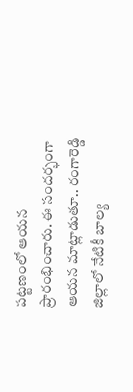పట్టణంలో ఆయన ప్రారంభించారు. ఈ సందర్భంగా ఆయన మాట్లాడుతూ.. రంగారెడ్డి జిల్లాలో నేటికీ బాల్య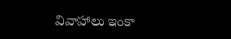వివాహాలు ఇంకా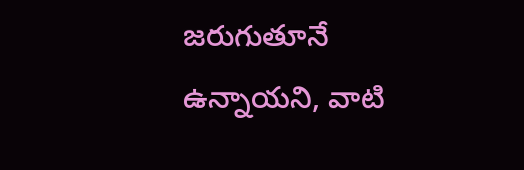జరుగుతూనే ఉన్నాయని, వాటి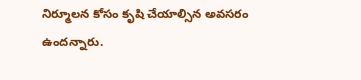నిర్మూలన కోసం కృషి చేయాల్సిన అవసరం ఉందన్నారు.